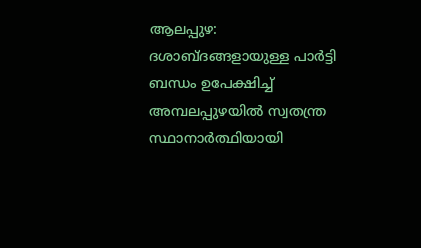ആലപ്പുഴ: ദശാബ്ദങ്ങളായുള്ള പാർട്ടി ബന്ധം ഉപേക്ഷിച്ച് അമ്പലപ്പുഴയിൽ സ്വതന്ത്ര സ്ഥാനാർത്ഥിയായി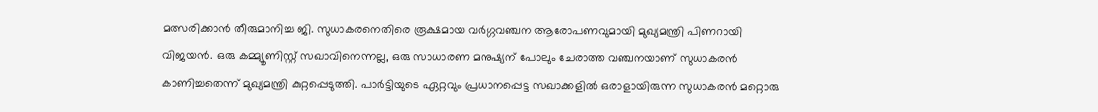മത്സരിക്കാൻ തീരുമാനിച്ച ജി. സുധാകരനെതിരെ രൂക്ഷമായ വർഗ്ഗവഞ്ചന ആരോപണവുമായി മുഖ്യമന്ത്രി പിണറായി വിജയൻ. ഒരു കമ്മ്യൂണിസ്റ്റ് സഖാവിനെന്നല്ല, ഒരു സാധാരണ മനുഷ്യന് പോലും ചേരാത്ത വഞ്ചനയാണ് സുധാകരൻ കാണിച്ചതെന്ന് മുഖ്യമന്ത്രി കുറ്റപ്പെടുത്തി. പാർട്ടിയുടെ ഏറ്റവും പ്രധാനപ്പെട്ട സഖാക്കളിൽ ഒരാളായിരുന്ന സുധാകരൻ മറ്റൊരു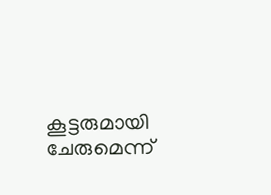കൂട്ടരുമായി ചേരുമെന്ന്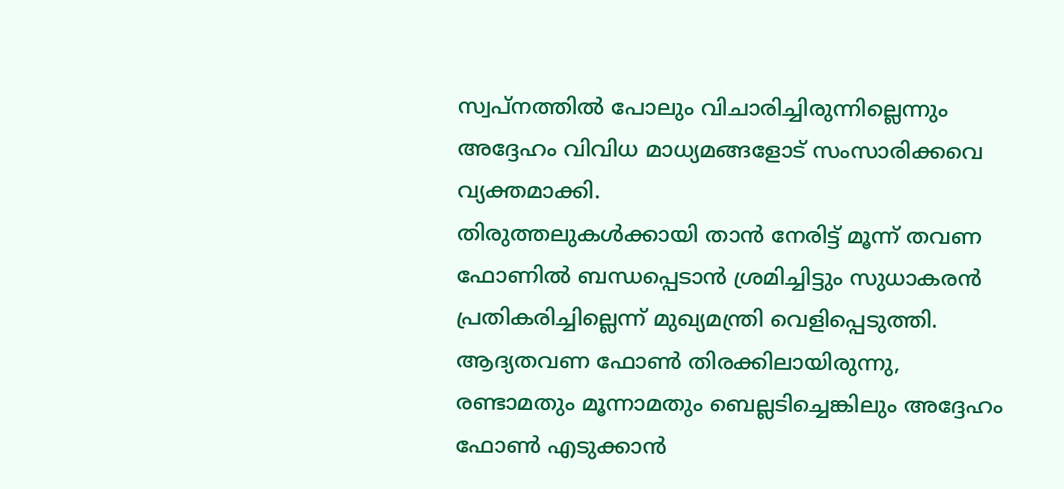സ്വപ്നത്തിൽ പോലും വിചാരിച്ചിരുന്നില്ലെന്നും അദ്ദേഹം വിവിധ മാധ്യമങ്ങളോട് സംസാരിക്കവെ വ്യക്തമാക്കി.
തിരുത്തലുകൾക്കായി താൻ നേരിട്ട് മൂന്ന് തവണ ഫോണിൽ ബന്ധപ്പെടാൻ ശ്രമിച്ചിട്ടും സുധാകരൻ പ്രതികരിച്ചില്ലെന്ന് മുഖ്യമന്ത്രി വെളിപ്പെടുത്തി. ആദ്യതവണ ഫോൺ തിരക്കിലായിരുന്നു, രണ്ടാമതും മൂന്നാമതും ബെല്ലടിച്ചെങ്കിലും അദ്ദേഹം ഫോൺ എടുക്കാൻ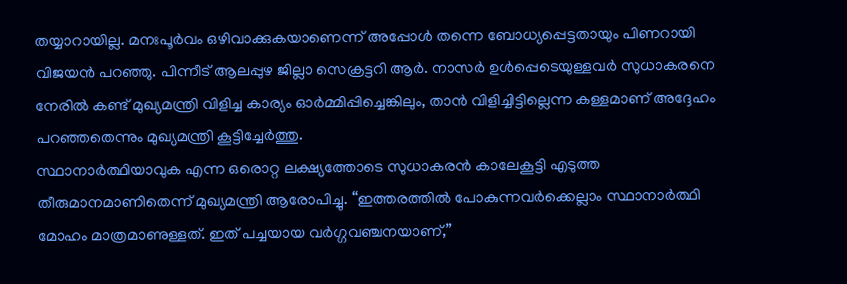തയ്യാറായില്ല. മനഃപൂർവം ഒഴിവാക്കുകയാണെന്ന് അപ്പോൾ തന്നെ ബോധ്യപ്പെട്ടതായും പിണറായി വിജയൻ പറഞ്ഞു. പിന്നീട് ആലപ്പുഴ ജില്ലാ സെക്രട്ടറി ആർ. നാസർ ഉൾപ്പെടെയുള്ളവർ സുധാകരനെ നേരിൽ കണ്ട് മുഖ്യമന്ത്രി വിളിച്ച കാര്യം ഓർമ്മിപ്പിച്ചെങ്കിലും, താൻ വിളിച്ചിട്ടില്ലെന്ന കള്ളമാണ് അദ്ദേഹം പറഞ്ഞതെന്നും മുഖ്യമന്ത്രി കൂട്ടിച്ചേർത്തു.
സ്ഥാനാർത്ഥിയാവുക എന്ന ഒരൊറ്റ ലക്ഷ്യത്തോടെ സുധാകരൻ കാലേകൂട്ടി എടുത്ത തീരുമാനമാണിതെന്ന് മുഖ്യമന്ത്രി ആരോപിച്ചു. “ഇത്തരത്തിൽ പോകുന്നവർക്കെല്ലാം സ്ഥാനാർത്ഥി മോഹം മാത്രമാണുള്ളത്. ഇത് പച്ചയായ വർഗ്ഗവഞ്ചനയാണ്,”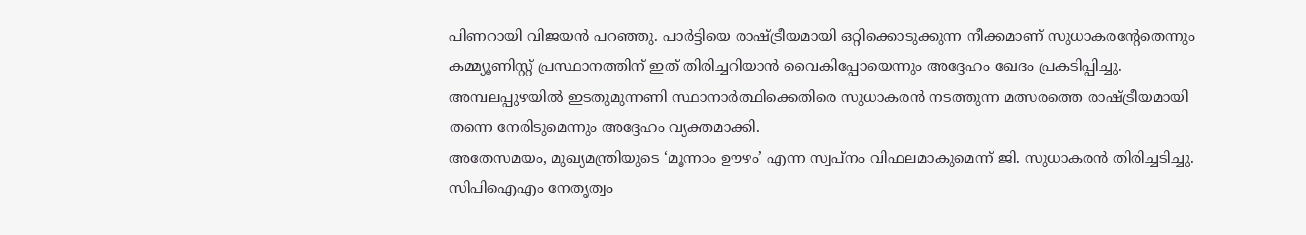പിണറായി വിജയൻ പറഞ്ഞു. പാർട്ടിയെ രാഷ്ട്രീയമായി ഒറ്റിക്കൊടുക്കുന്ന നീക്കമാണ് സുധാകരന്റേതെന്നും കമ്മ്യൂണിസ്റ്റ് പ്രസ്ഥാനത്തിന് ഇത് തിരിച്ചറിയാൻ വൈകിപ്പോയെന്നും അദ്ദേഹം ഖേദം പ്രകടിപ്പിച്ചു. അമ്പലപ്പുഴയിൽ ഇടതുമുന്നണി സ്ഥാനാർത്ഥിക്കെതിരെ സുധാകരൻ നടത്തുന്ന മത്സരത്തെ രാഷ്ട്രീയമായി തന്നെ നേരിടുമെന്നും അദ്ദേഹം വ്യക്തമാക്കി.
അതേസമയം, മുഖ്യമന്ത്രിയുടെ ‘മൂന്നാം ഊഴം’ എന്ന സ്വപ്നം വിഫലമാകുമെന്ന് ജി. സുധാകരൻ തിരിച്ചടിച്ചു. സിപിഐഎം നേതൃത്വം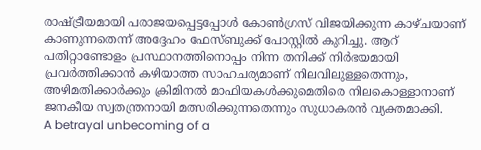രാഷ്ട്രീയമായി പരാജയപ്പെട്ടപ്പോൾ കോൺഗ്രസ് വിജയിക്കുന്ന കാഴ്ചയാണ് കാണുന്നതെന്ന് അദ്ദേഹം ഫേസ്ബുക്ക് പോസ്റ്റിൽ കുറിച്ചു. ആറ് പതിറ്റാണ്ടോളം പ്രസ്ഥാനത്തിനൊപ്പം നിന്ന തനിക്ക് നിർഭയമായി പ്രവർത്തിക്കാൻ കഴിയാത്ത സാഹചര്യമാണ് നിലവിലുള്ളതെന്നും, അഴിമതിക്കാർക്കും ക്രിമിനൽ മാഫിയകൾക്കുമെതിരെ നിലകൊള്ളാനാണ് ജനകീയ സ്വതന്ത്രനായി മത്സരിക്കുന്നതെന്നും സുധാകരൻ വ്യക്തമാക്കി.
A betrayal unbecoming of a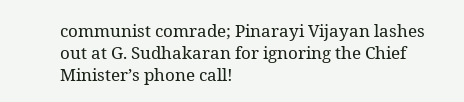communist comrade; Pinarayi Vijayan lashes out at G. Sudhakaran for ignoring the Chief Minister’s phone call!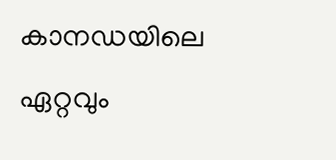കാനഡയിലെ ഏറ്റവും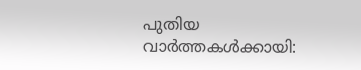പുതിയ വാർത്തകൾക്കായി: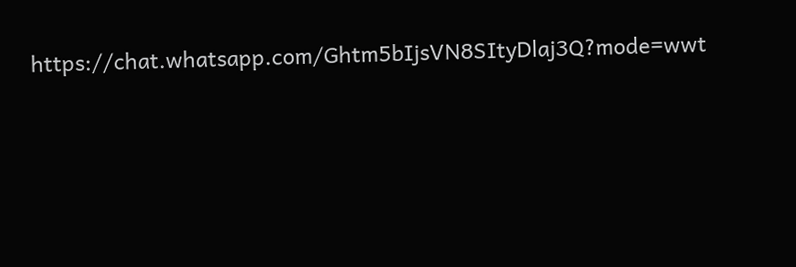https://chat.whatsapp.com/Ghtm5bIjsVN8SItyDlaj3Q?mode=wwt